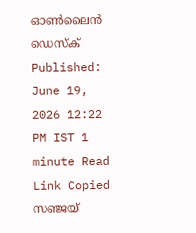ഓൺലൈൻ ഡെസ്ക് Published: June 19, 2026 12:22 PM IST 1 minute Read Link Copied സഞ്ജയ്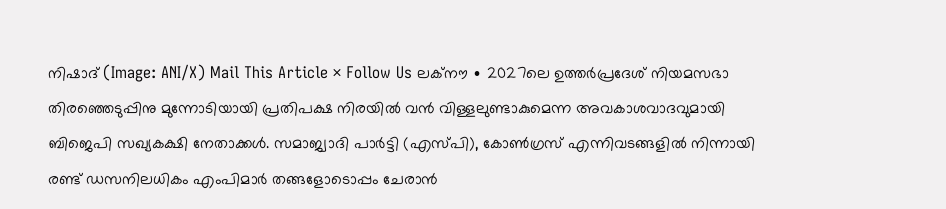നിഷാദ് (Image: ANI/X) Mail This Article × Follow Us ലക്നൗ ∙ 2027ലെ ഉത്തർപ്രദേശ് നിയമസഭാ തിരഞ്ഞെടുപ്പിനു മുന്നോടിയായി പ്രതിപക്ഷ നിരയിൽ വൻ വിള്ളലുണ്ടാകുമെന്ന അവകാശവാദവുമായി ബിജെപി സഖ്യകക്ഷി നേതാക്കൾ. സമാജ്വാദി പാർട്ടി (എസ്പി), കോൺഗ്രസ് എന്നിവടങ്ങളിൽ നിന്നായി രണ്ട് ഡസനിലധികം എംപിമാർ തങ്ങളോടൊപ്പം ചേരാൻ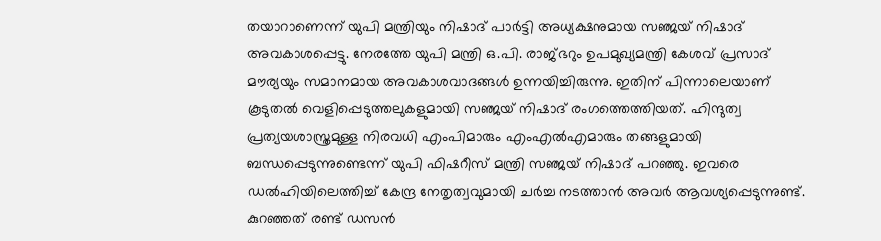തയാറാണെന്ന് യുപി മന്ത്രിയും നിഷാദ് പാർട്ടി അധ്യക്ഷനുമായ സഞ്ജയ് നിഷാദ് അവകാശപ്പെട്ടു. നേരത്തേ യുപി മന്ത്രി ഒ.പി. രാജ്ഭറും ഉപമുഖ്യമന്ത്രി കേശവ് പ്രസാദ് മൗര്യയും സമാനമായ അവകാശവാദങ്ങൾ ഉന്നയിച്ചിരുന്നു. ഇതിന് പിന്നാലെയാണ് കൂടുതൽ വെളിപ്പെടുത്തലുകളുമായി സഞ്ജയ് നിഷാദ് രംഗത്തെത്തിയത്. ഹിന്ദുത്വ പ്രത്യയശാസ്ത്രമുള്ള നിരവധി എംപിമാരും എംഎൽഎമാരും തങ്ങളുമായി ബന്ധപ്പെടുന്നുണ്ടെന്ന് യുപി ഫിഷറീസ് മന്ത്രി സഞ്ജയ് നിഷാദ് പറഞ്ഞു. ഇവരെ ഡൽഹിയിലെത്തിച്ച് കേന്ദ്ര നേതൃത്വവുമായി ചർച്ച നടത്താൻ അവർ ആവശ്യപ്പെടുന്നുണ്ട്. കുറഞ്ഞത് രണ്ട് ഡസൻ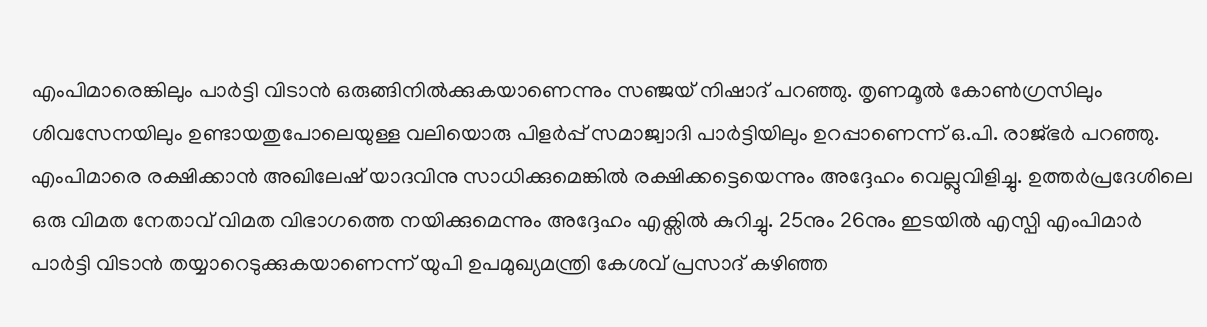എംപിമാരെങ്കിലും പാർട്ടി വിടാൻ ഒരുങ്ങിനിൽക്കുകയാണെന്നും സഞ്ജയ് നിഷാദ് പറഞ്ഞു. തൃണമൂൽ കോൺഗ്രസിലും ശിവസേനയിലും ഉണ്ടായതുപോലെയുള്ള വലിയൊരു പിളർപ്പ് സമാജ്വാദി പാർട്ടിയിലും ഉറപ്പാണെന്ന് ഒ.പി. രാജ്ഭർ പറഞ്ഞു. എംപിമാരെ രക്ഷിക്കാൻ അഖിലേഷ് യാദവിനു സാധിക്കുമെങ്കിൽ രക്ഷിക്കട്ടെയെന്നും അദ്ദേഹം വെല്ലുവിളിച്ചു. ഉത്തർപ്രദേശിലെ ഒരു വിമത നേതാവ് വിമത വിഭാഗത്തെ നയിക്കുമെന്നും അദ്ദേഹം എക്സിൽ കുറിച്ചു. 25നും 26നും ഇടയിൽ എസ്പി എംപിമാർ പാർട്ടി വിടാൻ തയ്യാറെടുക്കുകയാണെന്ന് യുപി ഉപമുഖ്യമന്ത്രി കേശവ് പ്രസാദ് കഴിഞ്ഞ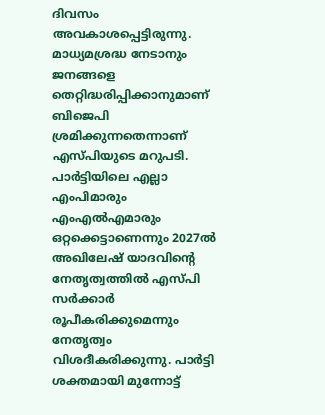ദിവസം അവകാശപ്പെട്ടിരുന്നു. മാധ്യമശ്രദ്ധ നേടാനും ജനങ്ങളെ തെറ്റിദ്ധരിപ്പിക്കാനുമാണ് ബിജെപി ശ്രമിക്കുന്നതെന്നാണ് എസ്പിയുടെ മറുപടി. പാർട്ടിയിലെ എല്ലാ എംപിമാരും എംഎൽഎമാരും ഒറ്റക്കെട്ടാണെന്നും 2027ൽ അഖിലേഷ് യാദവിന്റെ നേതൃത്വത്തിൽ എസ്പി സർക്കാർ രൂപീകരിക്കുമെന്നും നേതൃത്വം വിശദീകരിക്കുന്നു. പാർട്ടി ശക്തമായി മുന്നോട്ട്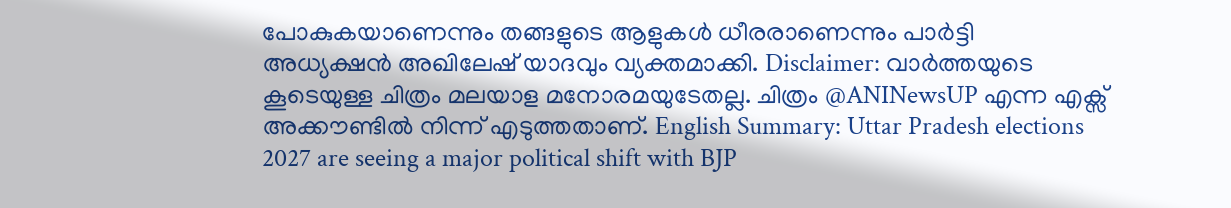പോകുകയാണെന്നും തങ്ങളുടെ ആളുകൾ ധീരരാണെന്നും പാർട്ടി അധ്യക്ഷൻ അഖിലേഷ് യാദവും വ്യക്തമാക്കി. Disclaimer: വാർത്തയുടെ കൂടെയുള്ള ചിത്രം മലയാള മനോരമയുടേതല്ല. ചിത്രം @ANINewsUP എന്ന എക്സ് അക്കൗണ്ടിൽ നിന്ന് എടുത്തതാണ്. English Summary: Uttar Pradesh elections 2027 are seeing a major political shift with BJP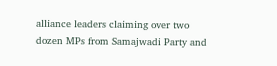alliance leaders claiming over two dozen MPs from Samajwadi Party and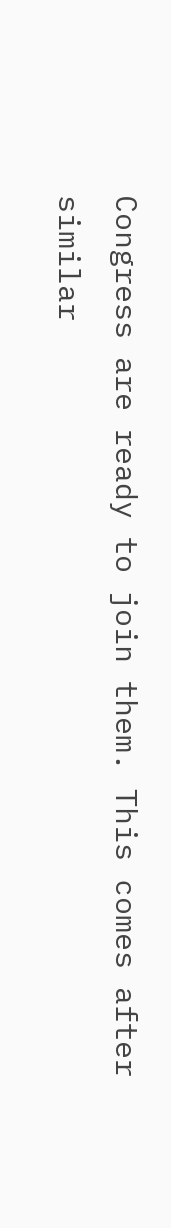Congress are ready to join them. This comes after similar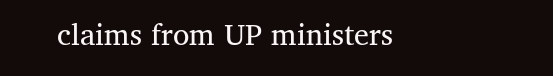claims from UP ministers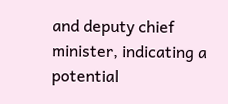and deputy chief minister, indicating a potential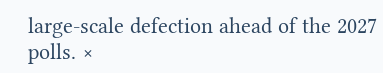large-scale defection ahead of the 2027 polls. ×